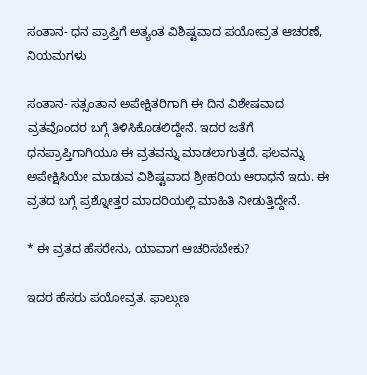ಸಂತಾನ- ಧನ ಪ್ರಾಪ್ತಿಗೆ ಅತ್ಯಂತ ವಿಶಿಷ್ಟವಾದ ಪಯೋವ್ರತ ಆಚರಣೆ, ನಿಯಮಗಳು

ಸಂತಾನ- ಸತ್ಸಂತಾನ ಅಪೇಕ್ಷಿತರಿಗಾಗಿ ಈ ದಿನ ವಿಶೇಷವಾದ ವ್ರತವೊಂದರ ಬಗ್ಗೆ ತಿಳಿಸಿಕೊಡಲಿದ್ದೇನೆ. ಇದರ ಜತೆಗೆ ಧನಪ್ರಾಪ್ತಿಗಾಗಿಯೂ ಈ ವ್ರತವನ್ನು ಮಾಡಲಾಗುತ್ತದೆ. ಫಲವನ್ನು ಅಪೇಕ್ಷಿಸಿಯೇ ಮಾಡುವ ವಿಶಿಷ್ಟವಾದ ಶ್ರೀಹರಿಯ ಆರಾಧನೆ ಇದು. ಈ ವ್ರತದ ಬಗ್ಗೆ ಪ್ರಶ್ನೋತ್ತರ ಮಾದರಿಯಲ್ಲಿ ಮಾಹಿತಿ ನೀಡುತ್ತಿದ್ದೇನೆ.

* ಈ ವ್ರತದ ಹೆಸರೇನು, ಯಾವಾಗ ಆಚರಿಸಬೇಕು?

ಇದರ ಹೆಸರು ಪಯೋವ್ರತ. ಫಾಲ್ಗುಣ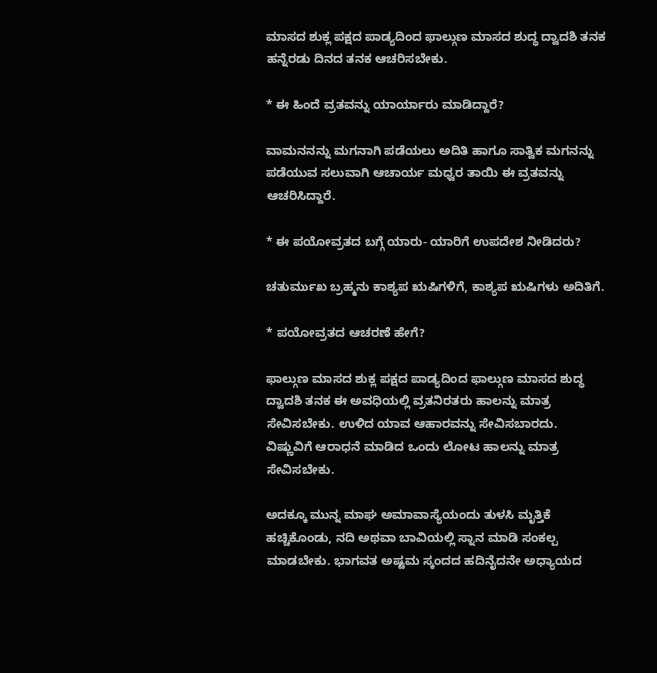ಮಾಸದ ಶುಕ್ಲ ಪಕ್ಷದ ಪಾಡ್ಯದಿಂದ ಫಾಲ್ಗುಣ ಮಾಸದ ಶುದ್ಧ ದ್ವಾದಶಿ ತನಕ ಹನ್ನೆರಡು ದಿನದ ತನಕ ಆಚರಿಸಬೇಕು.

* ಈ ಹಿಂದೆ ವ್ರತವನ್ನು ಯಾರ್ಯಾರು ಮಾಡಿದ್ದಾರೆ?

ವಾಮನನನ್ನು ಮಗನಾಗಿ ಪಡೆಯಲು ಅದಿತಿ ಹಾಗೂ ಸಾತ್ವಿಕ ಮಗನನ್ನು ಪಡೆಯುವ ಸಲುವಾಗಿ ಆಚಾರ್ಯ ಮಧ್ವರ ತಾಯಿ ಈ ವ್ರತವನ್ನು ಆಚರಿಸಿದ್ದಾರೆ.

* ಈ ಪಯೋವ್ರತದ ಬಗ್ಗೆ ಯಾರು- ಯಾರಿಗೆ ಉಪದೇಶ ನೀಡಿದರು?

ಚತುರ್ಮುಖ ಬ್ರಹ್ಮನು ಕಾಶ್ಯಪ ಋಷಿಗಳಿಗೆ, ಕಾಶ್ಯಪ ಋಷಿಗಳು ಅದಿತಿಗೆ.

* ಪಯೋವ್ರತದ ಆಚರಣೆ ಹೇಗೆ?

ಫಾಲ್ಗುಣ ಮಾಸದ ಶುಕ್ಲ ಪಕ್ಷದ ಪಾಡ್ಯದಿಂದ ಫಾಲ್ಗುಣ ಮಾಸದ ಶುದ್ಧ ದ್ವಾದಶಿ ತನಕ ಈ ಅವಧಿಯಲ್ಲಿ ವ್ರತನಿರತರು ಹಾಲನ್ನು ಮಾತ್ರ ಸೇವಿಸಬೇಕು. ಉಳಿದ ಯಾವ ಆಹಾರವನ್ನು ಸೇವಿಸಬಾರದು. ವಿಷ್ಣುವಿಗೆ ಆರಾಧನೆ ಮಾಡಿದ ಒಂದು ಲೋಟ ಹಾಲನ್ನು ಮಾತ್ರ ಸೇವಿಸಬೇಕು.

ಅದಕ್ಕೂ ಮುನ್ನ ಮಾಘ ಅಮಾವಾಸ್ಯೆಯಂದು ತುಳಸಿ ಮೃತ್ತಿಕೆ ಹಚ್ಚಿಕೊಂಡು, ನದಿ ಅಥವಾ ಬಾವಿಯಲ್ಲಿ ಸ್ನಾನ ಮಾಡಿ ಸಂಕಲ್ಪ ಮಾಡಬೇಕು. ಭಾಗವತ ಅಷ್ಟಮ ಸ್ಕಂದದ ಹದಿನೈದನೇ ಅಧ್ಯಾಯದ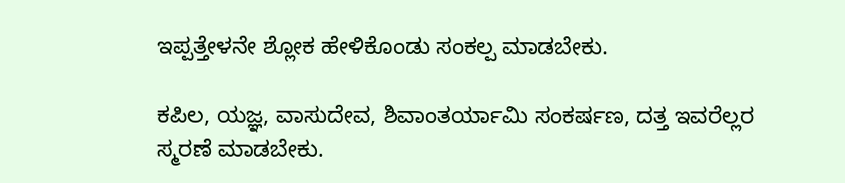ಇಪ್ಪತ್ತೇಳನೇ ಶ್ಲೋಕ ಹೇಳಿಕೊಂಡು ಸಂಕಲ್ಪ ಮಾಡಬೇಕು.

ಕಪಿಲ, ಯಜ್ಞ, ವಾಸುದೇವ, ಶಿವಾಂತರ್ಯಾಮಿ ಸಂಕರ್ಷಣ, ದತ್ತ ಇವರೆಲ್ಲರ ಸ್ಮರಣೆ ಮಾಡಬೇಕು.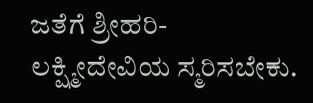ಜತೆಗೆ ಶ್ರೀಹರಿ- ಲಕ್ಷ್ಮೀದೇವಿಯ ಸ್ಮರಿಸಬೇಕು.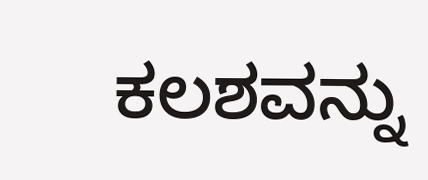ಕಲಶವನ್ನು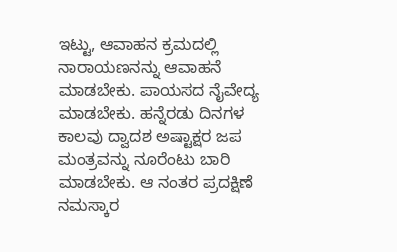ಇಟ್ಟು, ಆವಾಹನ ಕ್ರಮದಲ್ಲಿ ನಾರಾಯಣನನ್ನು ಆವಾಹನೆ ಮಾಡಬೇಕು. ಪಾಯಸದ ನೈವೇದ್ಯ ಮಾಡಬೇಕು. ಹನ್ನೆರಡು ದಿನಗಳ ಕಾಲವು ದ್ವಾದಶ ಅಷ್ಟಾಕ್ಷರ ಜಪ ಮಂತ್ರವನ್ನು ನೂರೆಂಟು ಬಾರಿ ಮಾಡಬೇಕು. ಆ ನಂತರ ಪ್ರದಕ್ಷಿಣೆ ನಮಸ್ಕಾರ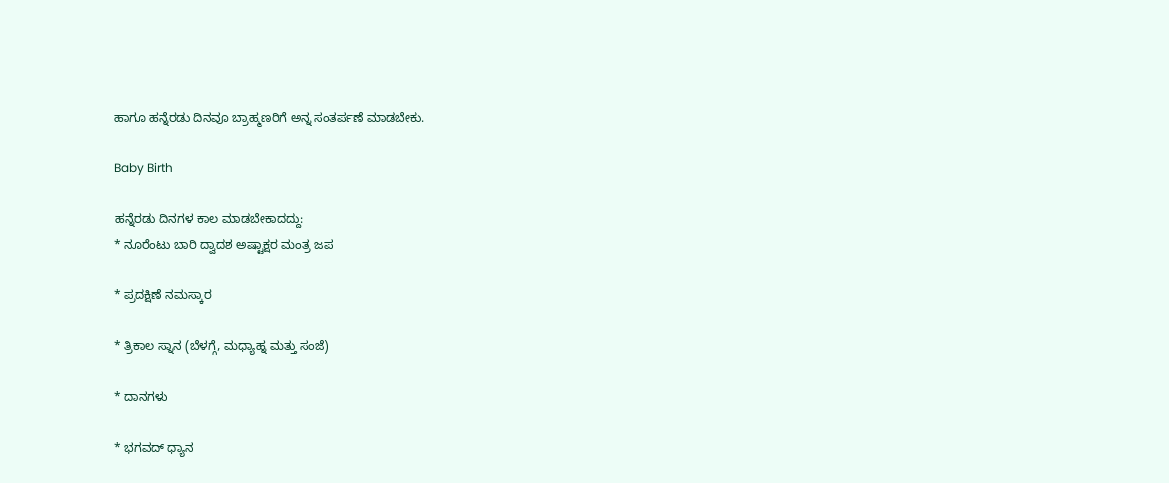ಹಾಗೂ ಹನ್ನೆರಡು ದಿನವೂ ಬ್ರಾಹ್ಮಣರಿಗೆ ಅನ್ನ ಸಂತರ್ಪಣೆ ಮಾಡಬೇಕು.

Baby Birth

ಹನ್ನೆರಡು ದಿನಗಳ ಕಾಲ ಮಾಡಬೇಕಾದದ್ದು:
* ನೂರೆಂಟು ಬಾರಿ ದ್ವಾದಶ ಅಷ್ಟಾಕ್ಷರ ಮಂತ್ರ ಜಪ

* ಪ್ರದಕ್ಷಿಣೆ ನಮಸ್ಕಾರ

* ತ್ರಿಕಾಲ ಸ್ನಾನ (ಬೆಳಗ್ಗೆ, ಮಧ್ಯಾಹ್ನ ಮತ್ತು ಸಂಜೆ)

* ದಾನಗಳು

* ಭಗವದ್ ಧ್ಯಾನ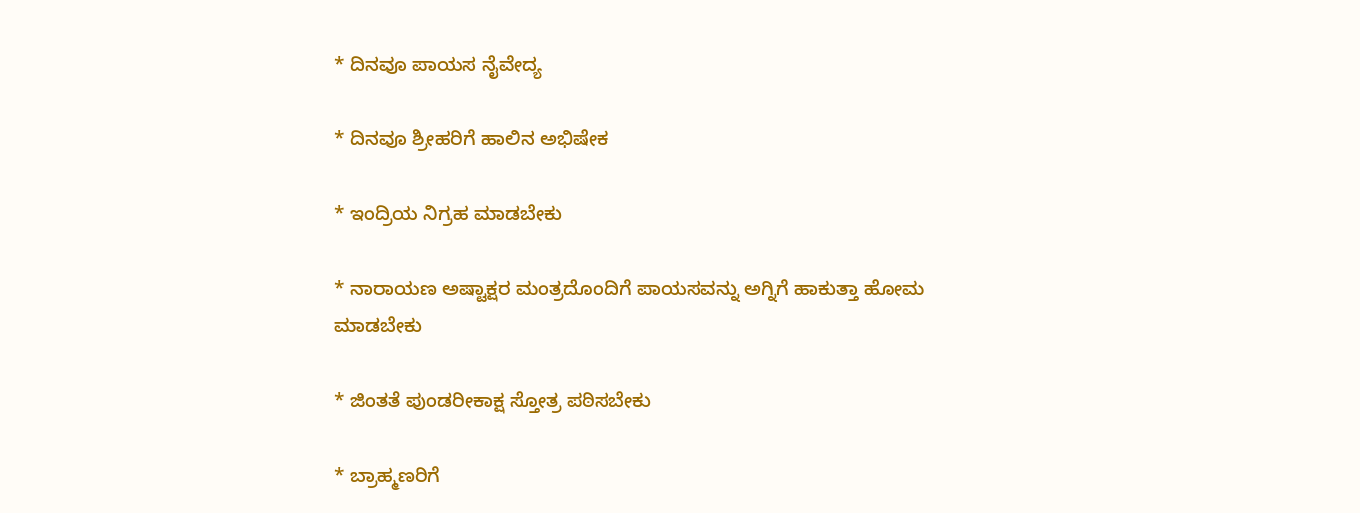* ದಿನವೂ ಪಾಯಸ ನೈವೇದ್ಯ

* ದಿನವೂ ಶ್ರೀಹರಿಗೆ ಹಾಲಿನ ಅಭಿಷೇಕ

* ಇಂದ್ರಿಯ ನಿಗ್ರಹ ಮಾಡಬೇಕು

* ನಾರಾಯಣ ಅಷ್ಟಾಕ್ಷರ ಮಂತ್ರದೊಂದಿಗೆ ಪಾಯಸವನ್ನು ಅಗ್ನಿಗೆ ಹಾಕುತ್ತಾ ಹೋಮ ಮಾಡಬೇಕು

* ಜಿಂತತೆ ಪುಂಡರೀಕಾಕ್ಷ ಸ್ತೋತ್ರ ಪಠಿಸಬೇಕು

* ಬ್ರಾಹ್ಮಣರಿಗೆ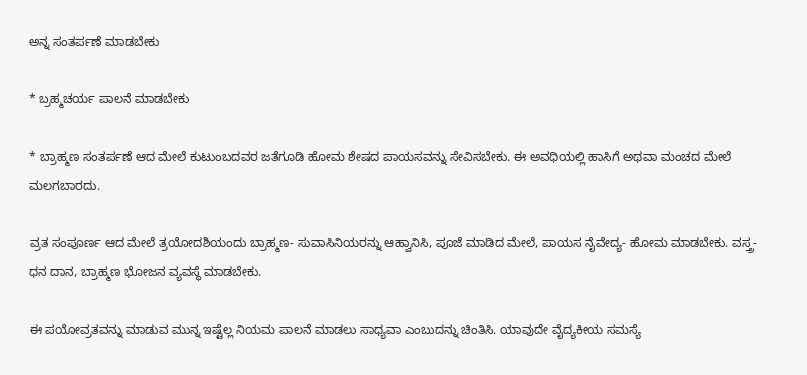ಅನ್ನ ಸಂತರ್ಪಣೆ ಮಾಡಬೇಕು

* ಬ್ರಹ್ಮಚರ್ಯ ಪಾಲನೆ ಮಾಡಬೇಕು

* ಬ್ರಾಹ್ಮಣ ಸಂತರ್ಪಣೆ ಆದ ಮೇಲೆ ಕುಟುಂಬದವರ ಜತೆಗೂಡಿ ಹೋಮ ಶೇಷದ ಪಾಯಸವನ್ನು ಸೇವಿಸಬೇಕು. ಈ ಅವಧಿಯಲ್ಲಿ ಹಾಸಿಗೆ ಅಥವಾ ಮಂಚದ ಮೇಲೆ ಮಲಗಬಾರದು.

ವ್ರತ ಸಂಪೂರ್ಣ ಆದ ಮೇಲೆ ತ್ರಯೋದಶಿಯಂದು ಬ್ರಾಹ್ಮಣ- ಸುವಾಸಿನಿಯರನ್ನು ಆಹ್ವಾನಿಸಿ, ಪೂಜೆ ಮಾಡಿದ ಮೇಲೆ, ಪಾಯಸ ನೈವೇದ್ಯ- ಹೋಮ ಮಾಡಬೇಕು. ವಸ್ತ್ರ- ಧನ ದಾನ, ಬ್ರಾಹ್ಮಣ ಭೋಜನ ವ್ಯವಸ್ಥೆ ಮಾಡಬೇಕು.

ಈ ಪಯೋವ್ರತವನ್ನು ಮಾಡುವ ಮುನ್ನ ಇಷ್ಟೆಲ್ಲ ನಿಯಮ ಪಾಲನೆ ಮಾಡಲು ಸಾಧ್ಯವಾ ಎಂಬುದನ್ನು ಚಿಂತಿಸಿ. ಯಾವುದೇ ವೈದ್ಯಕೀಯ ಸಮಸ್ಯೆ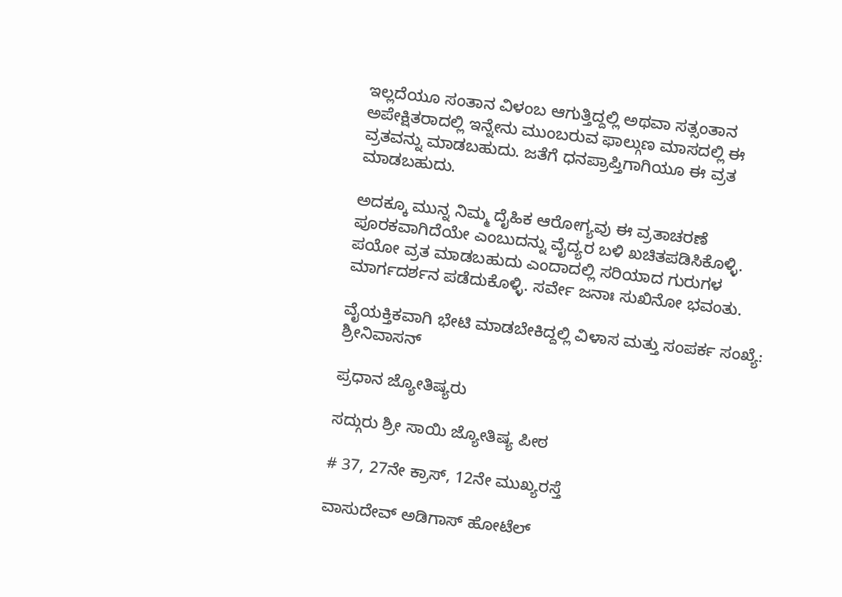ಇಲ್ಲದೆಯೂ ಸಂತಾನ ವಿಳಂಬ ಆಗುತ್ತಿದ್ದಲ್ಲಿ ಅಥವಾ ಸತ್ಸಂತಾನ ಅಪೇಕ್ಷಿತರಾದಲ್ಲಿ ಇನ್ನೇನು ಮುಂಬರುವ ಫಾಲ್ಗುಣ ಮಾಸದಲ್ಲಿ ಈ ವ್ರತವನ್ನು ಮಾಡಬಹುದು. ಜತೆಗೆ ಧನಪ್ರಾಪ್ತಿಗಾಗಿಯೂ ಈ ವ್ರತ ಮಾಡಬಹುದು.

ಅದಕ್ಕೂ ಮುನ್ನ ನಿಮ್ಮ ದೈಹಿಕ ಆರೋಗ್ಯವು ಈ ವ್ರತಾಚರಣೆ ಪೂರಕವಾಗಿದೆಯೇ ಎಂಬುದನ್ನು ವೈದ್ಯರ ಬಳಿ ಖಚಿತಪಡಿಸಿಕೊಳ್ಳಿ. ಪಯೋ ವ್ರತ ಮಾಡಬಹುದು ಎಂದಾದಲ್ಲಿ ಸರಿಯಾದ ಗುರುಗಳ ಮಾರ್ಗದರ್ಶನ ಪಡೆದುಕೊಳ್ಳಿ. ಸರ್ವೇ ಜನಾಃ ಸುಖಿನೋ ಭವಂತು.

ವೈಯಕ್ತಿಕವಾಗಿ ಭೇಟಿ ಮಾಡಬೇಕಿದ್ದಲ್ಲಿ ವಿಳಾಸ ಮತ್ತು ಸಂಪರ್ಕ ಸಂಖ್ಯೆ:
ಶ್ರೀನಿವಾಸನ್

ಪ್ರಧಾನ ಜ್ಯೋತಿಷ್ಯರು

ಸದ್ಗುರು ಶ್ರೀ ಸಾಯಿ ಜ್ಯೋತಿಷ್ಯ ಪೀಠ

# 37, 27ನೇ ಕ್ರಾಸ್, 12ನೇ ಮುಖ್ಯರಸ್ತೆ

ವಾಸುದೇವ್ ಅಡಿಗಾಸ್ ಹೋಟೆಲ್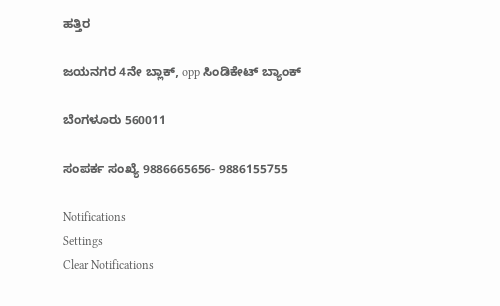ಹತ್ತಿರ

ಜಯನಗರ 4ನೇ ಬ್ಲಾಕ್, opp ಸಿಂಡಿಕೇಟ್ ಬ್ಯಾಂಕ್

ಬೆಂಗಳೂರು 560011

ಸಂಪರ್ಕ ಸಂಖ್ಯೆ 9886665656- 9886155755

Notifications
Settings
Clear Notifications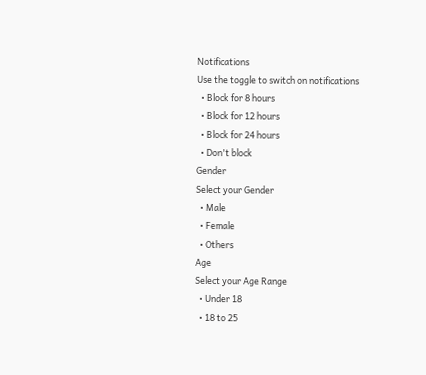Notifications
Use the toggle to switch on notifications
  • Block for 8 hours
  • Block for 12 hours
  • Block for 24 hours
  • Don't block
Gender
Select your Gender
  • Male
  • Female
  • Others
Age
Select your Age Range
  • Under 18
  • 18 to 25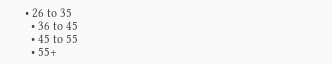• 26 to 35
  • 36 to 45
  • 45 to 55
  • 55+